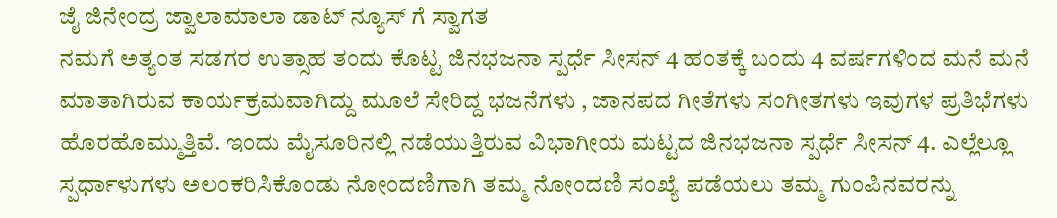ಜೈ ಜಿನೇಂದ್ರ ಜ್ವಾಲಾಮಾಲಾ ಡಾಟ್ ನ್ಯೂಸ್ ಗೆ ಸ್ವಾಗತ
ನಮಗೆ ಅತ್ಯಂತ ಸಡಗರ ಉತ್ಸಾಹ ತಂದು ಕೊಟ್ಟ ಜಿನಭಜನಾ ಸ್ಪರ್ಧೆ ಸೀಸನ್ 4 ಹಂತಕ್ಕೆ ಬಂದು 4 ವರ್ಷಗಳಿಂದ ಮನೆ ಮನೆ ಮಾತಾಗಿರುವ ಕಾರ್ಯಕ್ರಮವಾಗಿದ್ದು ಮೂಲೆ ಸೇರಿದ್ದ ಭಜನೆಗಳು , ಜಾನಪದ ಗೀತೆಗಳು ಸಂಗೀತಗಳು ಇವುಗಳ ಪ್ರತಿಭೆಗಳು ಹೊರಹೊಮ್ಮುತ್ತಿವೆ. ಇಂದು ಮೈಸೂರಿನಲ್ಲಿ ನಡೆಯುತ್ತಿರುವ ವಿಭಾಗೀಯ ಮಟ್ಟದ ಜಿನಭಜನಾ ಸ್ಪರ್ಧೆ ಸೀಸನ್ 4. ಎಲ್ಲೆಲ್ಲೂ ಸ್ಪರ್ಧಾಳುಗಳು ಅಲಂಕರಿಸಿಕೊಂಡು ನೋಂದಣಿಗಾಗಿ ತಮ್ಮ ನೋಂದಣಿ ಸಂಖ್ಯೆ ಪಡೆಯಲು ತಮ್ಮ ಗುಂಪಿನವರನ್ನು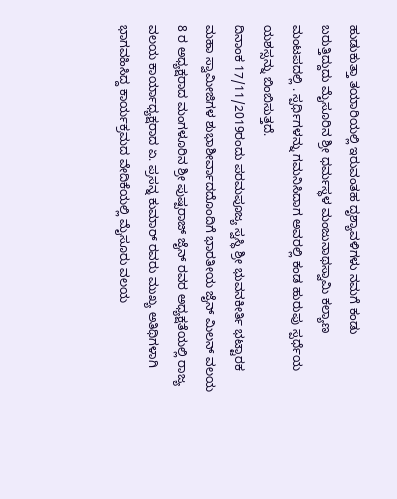ಹುಡುಕುತ್ತಾ ತಯಾರಿಯಲ್ಲಿ ಇರುವಂತಹ ದೃಶ್ಯಾವಳಿಗಳು ನಮಗೆ ಕಂಡು ಬರುತ್ತಿದ್ದುದು ಮೈಸೂರಿನ ಶ್ರೀ ಧರ್ಮಸ್ಥಳ ಮಂಜುನಾಥಸ್ವಾಮಿ ಕಲ್ಯಾಣ ಮಂಟಪದಲ್ಲಿ . ಸ್ಪರ್ಧಿಗಳನ್ನು ಗಮನಿಸಿದಾಗ ಅವರಲ್ಲಿ ಕಂಡ ಹುರುಪು ಸ್ಪರ್ಧೆಯ ಯಶಸ್ಸನ್ನು ಬಿಂಬಿಸುತ್ತದೆ.
ದಿನಾಂಕ 17/11/2019ರಂದು ಪರಮಪೂಜ್ಯ ಸ್ವಸ್ಥಿ ಶ್ರೀ ಭುವನಕೀರ್ತಿ ಭಟ್ಟಾರಕ ಮಹಾ ಸ್ವಾಮೀಜಿಗಳ ಶುಭಾಶೀರ್ವಾದದೊಂದಿಗೆ ಭಾರತೀಯ ಜೈನ್ ಮಿಲನ್ ವಲಯ 8 ರ ಅಧ್ಯಕ್ಷರಾದ ಮಂಗಳೂರಿನ ಶ್ರೀ ಪುಷ್ಪರಾಜ್ ಜೈನ್ ರವರ ಅಧ್ಯಕ್ಷತೆಯಲ್ಲಿ ರಾಜ್ಯ ವಲಯ ಕಾರ್ಯಾಧ್ಯಕ್ಷರಾದ ಏ. ಪ್ರಸನ್ನ ಕುಮಾರ್ ರವರು ಮುಖ್ಯ ಅತಿಥಿಗಳಾಗಿ ಭಾಗವಹಿಸಿದ್ದ ಕಾರ್ಯಕ್ರಮದ ವೇದಿಕೆಯಲ್ಲಿ ಮೈಸೂರು ವಲಯ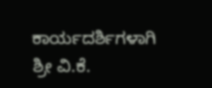ಕಾರ್ಯದರ್ಶಿಗಳಾಗಿ ಶ್ರೀ ವಿ.ಕೆ.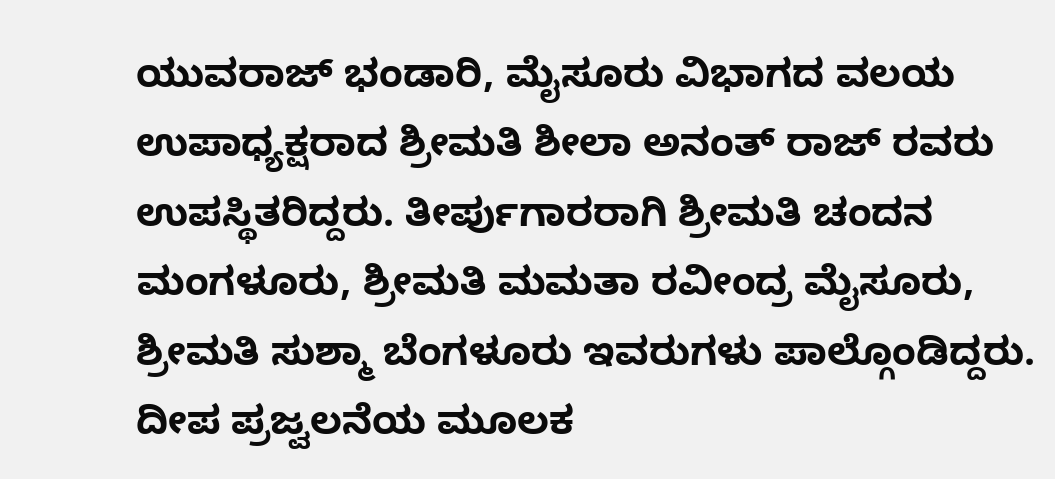ಯುವರಾಜ್ ಭಂಡಾರಿ, ಮೈಸೂರು ವಿಭಾಗದ ವಲಯ ಉಪಾಧ್ಯಕ್ಷರಾದ ಶ್ರೀಮತಿ ಶೀಲಾ ಅನಂತ್ ರಾಜ್ ರವರು ಉಪಸ್ಥಿತರಿದ್ದರು. ತೀರ್ಪುಗಾರರಾಗಿ ಶ್ರೀಮತಿ ಚಂದನ ಮಂಗಳೂರು, ಶ್ರೀಮತಿ ಮಮತಾ ರವೀಂದ್ರ ಮೈಸೂರು, ಶ್ರೀಮತಿ ಸುಶ್ಮಾ ಬೆಂಗಳೂರು ಇವರುಗಳು ಪಾಲ್ಗೊಂಡಿದ್ದರು. ದೀಪ ಪ್ರಜ್ವಲನೆಯ ಮೂಲಕ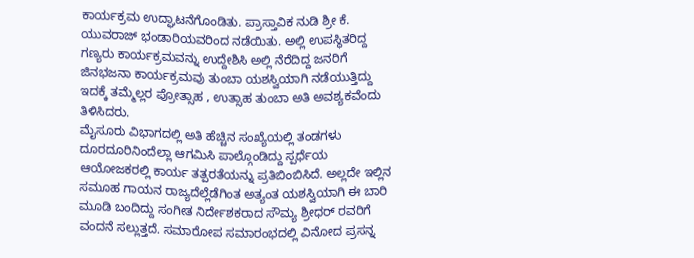ಕಾರ್ಯಕ್ರಮ ಉದ್ಘಾಟನೆಗೊಂಡಿತು. ಪ್ರಾಸ್ತಾವಿಕ ನುಡಿ ಶ್ರೀ ಕೆ. ಯುವರಾಜ್ ಭಂಡಾರಿಯವರಿಂದ ನಡೆಯಿತು. ಅಲ್ಲಿ ಉಪಸ್ಥಿತರಿದ್ದ ಗಣ್ಯರು ಕಾರ್ಯಕ್ರಮವನ್ನು ಉದ್ದೇಶಿಸಿ ಅಲ್ಲಿ ನೆರೆದಿದ್ದ ಜನರಿಗೆ ಜಿನಭಜನಾ ಕಾರ್ಯಕ್ರಮವು ತುಂಬಾ ಯಶಸ್ವಿಯಾಗಿ ನಡೆಯುತ್ತಿದ್ದು ಇದಕ್ಕೆ ತಮ್ಮೆಲ್ಲರ ಪ್ರೋತ್ಸಾಹ , ಉತ್ಸಾಹ ತುಂಬಾ ಅತಿ ಅವಶ್ಯಕವೆಂದು ತಿಳಿಸಿದರು.
ಮೈಸೂರು ವಿಭಾಗದಲ್ಲಿ ಅತಿ ಹೆಚ್ಚಿನ ಸಂಖ್ಯೆಯಲ್ಲಿ ತಂಡಗಳು ದೂರದೂರಿನಿಂದೆಲ್ಲಾ ಆಗಮಿಸಿ ಪಾಲ್ಗೊಂಡಿದ್ದು ಸ್ಪರ್ಧೆಯ ಆಯೋಜಕರಲ್ಲಿ ಕಾರ್ಯ ತತ್ಪರತೆಯನ್ನು ಪ್ರತಿಬಿಂಬಿಸಿದೆ. ಅಲ್ಲದೇ ಇಲ್ಲಿನ ಸಮೂಹ ಗಾಯನ ರಾಜ್ಯದೆಲ್ಲೆಡೆಗಿಂತ ಅತ್ಯಂತ ಯಶಸ್ವಿಯಾಗಿ ಈ ಬಾರಿ ಮೂಡಿ ಬಂದಿದ್ದು ಸಂಗೀತ ನಿರ್ದೇಶಕರಾದ ಸೌಮ್ಯ ಶ್ರೀಧರ್ ರವರಿಗೆ ವಂದನೆ ಸಲ್ಲುತ್ತದೆ. ಸಮಾರೋಪ ಸಮಾರಂಭದಲ್ಲಿ ವಿನೋದ ಪ್ರಸನ್ನ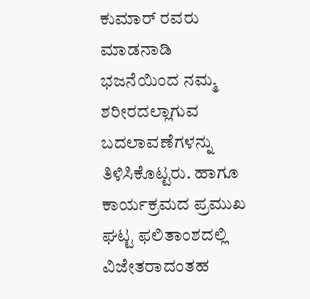ಕುಮಾರ್ ರವರು ಮಾಡನಾಡಿ ಭಜನೆಯಿಂದ ನಮ್ಮ ಶರೀರದಲ್ಲಾಗುವ ಬದಲಾವಣೆಗಳನ್ನು ತಿಳಿಸಿಕೊಟ್ಟರು. ಹಾಗೂ ಕಾರ್ಯಕ್ರಮದ ಪ್ರಮುಖ ಘಟ್ಟ ಫಲಿತಾಂಶದಲ್ಲಿ ವಿಜೇತರಾದಂತಹ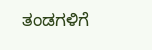ತಂಡಗಳಿಗೆ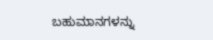ಬಹುಮಾನಗಳನ್ನು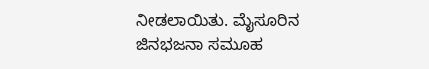ನೀಡಲಾಯಿತು. ಮೈಸೂರಿನ ಜಿನಭಜನಾ ಸಮೂಹ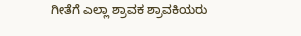ಗೀತೆಗೆ ಎಲ್ಲಾ ಶ್ರಾವಕ ಶ್ರಾವಕಿಯರು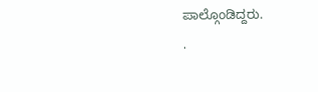ಪಾಲ್ಗೊಂಡಿದ್ದರು.
.